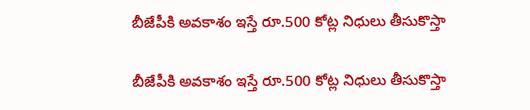బీజేపీకి అవకాశం ఇస్తే రూ.500 కోట్ల నిధులు తీసుకొస్తా

బీజేపీకి అవకాశం ఇస్తే రూ.500 కోట్ల నిధులు తీసుకొస్తా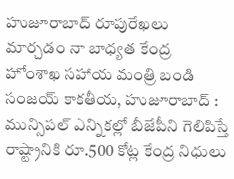హుజూరాబాద్ రూపురేఖలు మార్చడం నా బాధ్యత కేంద్ర హోంశాఖ సహాయ మంత్రి బండి సంజయ్ కాకతీయ, హుజూరాబాద్ : మున్సిపల్ ఎన్నికల్లో బీజేపీని గెలిపిస్తే రాష్ట్రానికి రూ.500 కోట్ల కేంద్ర నిధులు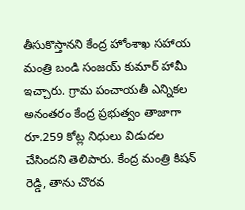తీసుకొస్తానని కేంద్ర హోంశాఖ సహాయ మంత్రి బండి సంజయ్ కుమార్ హామీ ఇచ్చారు. గ్రామ పంచాయతీ ఎన్నికల అనంతరం కేంద్ర ప్రభుత్వం తాజాగా రూ.259 కోట్ల నిధులు విడుదల చేసిందని తెలిపారు. కేంద్ర మంత్రి కిషన్ రెడ్డి, తాను చొరవ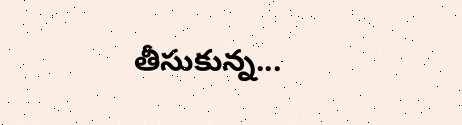తీసుకున్న...